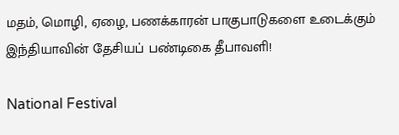மதம், மொழி, ஏழை, பணக்காரன் பாகுபாடுகளை உடைக்கும் இந்தியாவின் தேசியப் பண்டிகை தீபாவளி!

National Festival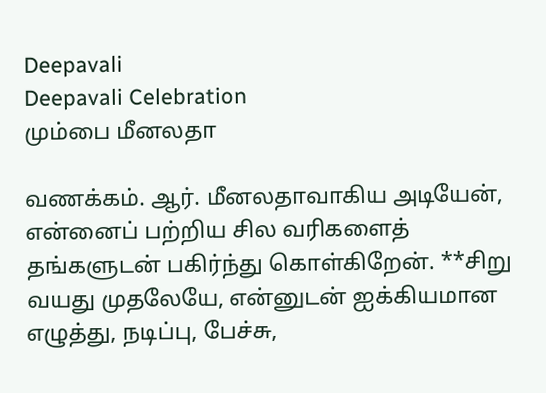Deepavali
Deepavali Celebration
மும்பை மீனலதா

வணக்கம். ஆர். மீனலதாவாகிய அடியேன், என்னைப் பற்றிய சில வரிகளைத் தங்களுடன் பகிர்ந்து கொள்கிறேன். **சிறு வயது முதலேயே, என்னுடன் ஐக்கியமான எழுத்து, நடிப்பு, பேச்சு,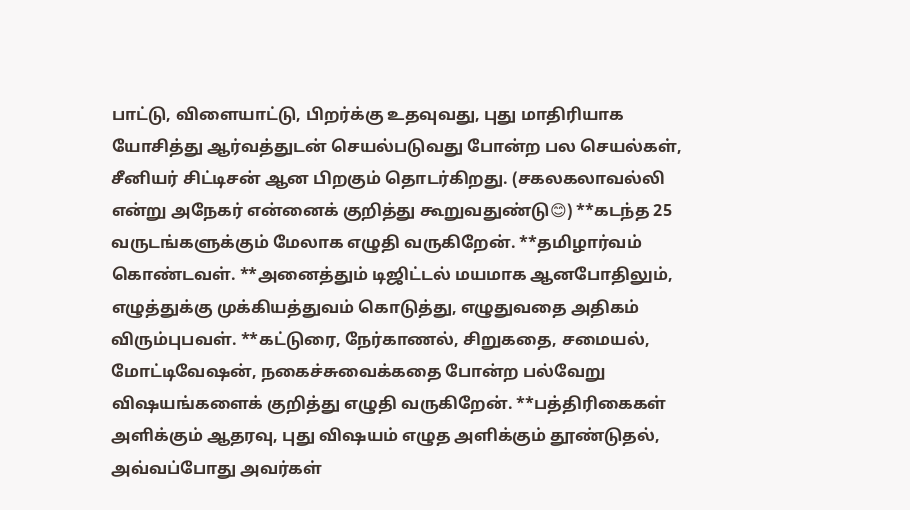பாட்டு, விளையாட்டு, பிறர்க்கு உதவுவது, புது மாதிரியாக யோசித்து ஆர்வத்துடன் செயல்படுவது போன்ற பல செயல்கள், சீனியர் சிட்டிசன் ஆன பிறகும் தொடர்கிறது. (சகலகலாவல்லி என்று அநேகர் என்னைக் குறித்து கூறுவதுண்டு😊) **கடந்த 25 வருடங்களுக்கும் மேலாக எழுதி வருகிறேன். **தமிழார்வம் கொண்டவள். **அனைத்தும் டிஜிட்டல் மயமாக ஆனபோதிலும், எழுத்துக்கு முக்கியத்துவம் கொடுத்து, எழுதுவதை அதிகம் விரும்புபவள். **கட்டுரை, நேர்காணல், சிறுகதை, சமையல், மோட்டிவேஷன், நகைச்சுவைக்கதை போன்ற பல்வேறு விஷயங்களைக் குறித்து எழுதி வருகிறேன். **பத்திரிகைகள் அளிக்கும் ஆதரவு, புது விஷயம் எழுத அளிக்கும் தூண்டுதல், அவ்வப்போது அவர்கள்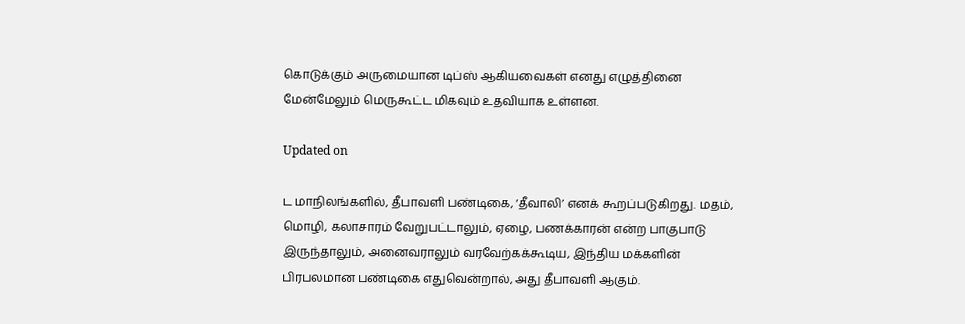கொடுக்கும் அருமையான டிப்ஸ் ஆகியவைகள் எனது எழுத்தினை மேன்மேலும் மெருகூட்ட மிகவும் உதவியாக உள்ளன.

Updated on

ட மாநிலங்களில், தீபாவளி பண்டிகை, ‘தீவாலி’ எனக் கூறப்படுகிறது. மதம், மொழி, கலாசாரம் வேறுபட்டாலும், ஏழை, பணக்காரன் என்ற பாகுபாடு இருந்தாலும், அனைவராலும் வரவேற்கக்கூடிய, இந்திய மக்களின் பிரபலமான பண்டிகை எதுவென்றால், அது தீபாவளி ஆகும்.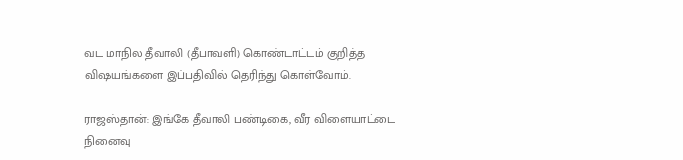வட மாநில தீவாலி (தீபாவளி) கொண்டாட்டம் குறித்த விஷயங்களை இப்பதிவில் தெரிந்து கொள்வோம்.

ராஜஸ்தான்: இங்கே தீவாலி பண்டிகை, வீர விளையாட்டை நினைவு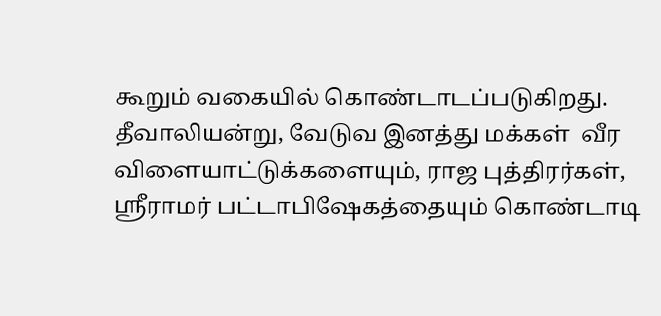கூறும் வகையில் கொண்டாடப்படுகிறது. தீவாலியன்று, வேடுவ இனத்து மக்கள்  வீர விளையாட்டுக்களையும், ராஜ புத்திரர்கள், ஸ்ரீராமர் பட்டாபிஷேகத்தையும் கொண்டாடி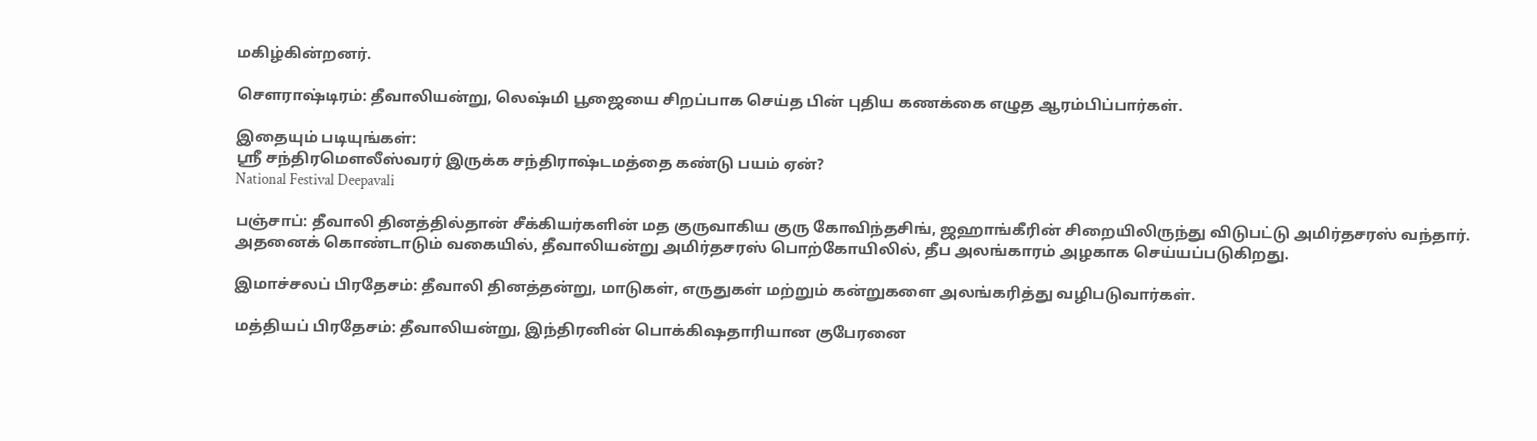மகிழ்கின்றனர்.

சௌராஷ்டிரம்: தீவாலியன்று, லெஷ்மி பூஜையை சிறப்பாக செய்த பின் புதிய கணக்கை எழுத ஆரம்பிப்பார்கள்.

இதையும் படியுங்கள்:
ஸ்ரீ சந்திரமௌலீஸ்வரர் இருக்க சந்திராஷ்டமத்தை கண்டு பயம் ஏன்?
National Festival Deepavali

பஞ்சாப்: தீவாலி தினத்தில்தான் சீக்கியர்களின் மத குருவாகிய குரு கோவிந்தசிங், ஜஹாங்கீரின் சிறையிலிருந்து விடுபட்டு அமிர்தசரஸ் வந்தார். அதனைக் கொண்டாடும் வகையில், தீவாலியன்று அமிர்தசரஸ் பொற்கோயிலில், தீப அலங்காரம் அழகாக செய்யப்படுகிறது.

இமாச்சலப் பிரதேசம்: தீவாலி தினத்தன்று, மாடுகள், எருதுகள் மற்றும் கன்றுகளை அலங்கரித்து வழிபடுவார்கள்.

மத்தியப் பிரதேசம்: தீவாலியன்று, இந்திரனின் பொக்கிஷதாரியான குபேரனை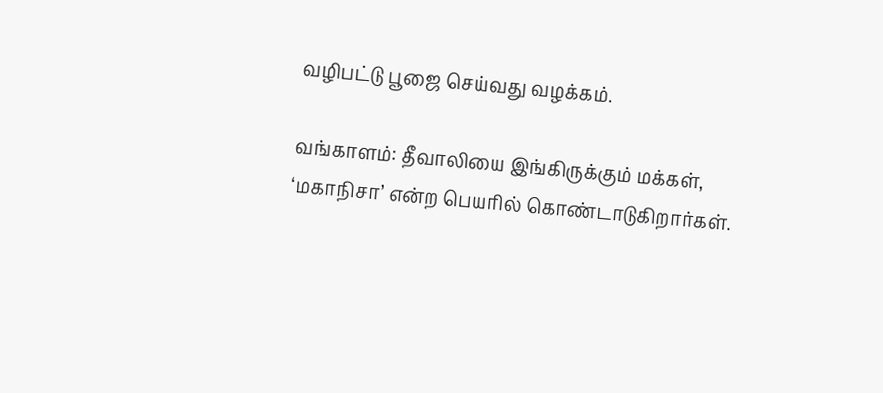வழிபட்டு பூஜை செய்வது வழக்கம்.

வங்காளம்: தீவாலியை இங்கிருக்கும் மக்கள், ‘மகாநிசா’ என்ற பெயரில் கொண்டாடுகிறார்கள்.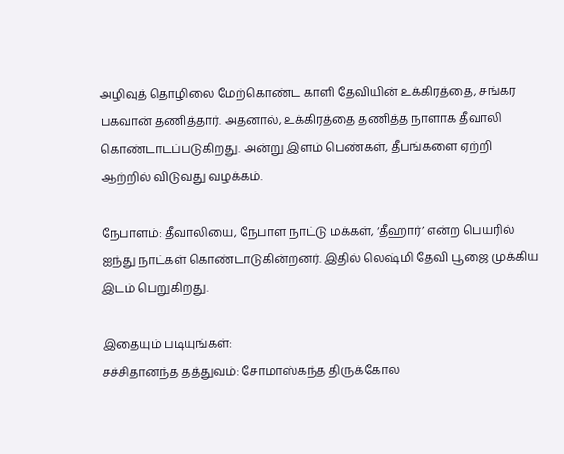அழிவுத் தொழிலை மேற்கொண்ட காளி தேவியின் உக்கிரத்தை, சங்கர பகவான் தணித்தார். அதனால், உக்கிரத்தை தணித்த நாளாக தீவாலி கொண்டாடப்படுகிறது. அன்று இளம் பெண்கள், தீபங்களை ஏற்றி ஆற்றில் விடுவது வழக்கம்.

நேபாளம்: தீவாலியை, நேபாள நாட்டு மக்கள், ‘தீஹார்’ என்ற பெயரில் ஐந்து நாட்கள் கொண்டாடுகின்றனர். இதில் லெஷ்மி தேவி பூஜை முக்கிய இடம் பெறுகிறது.

இதையும் படியுங்கள்:
சச்சிதானந்த தத்துவம்: சோமாஸ்கந்த திருக்கோல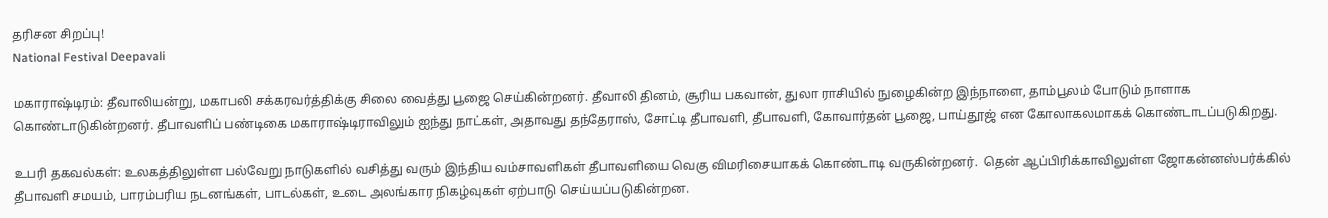தரிசன சிறப்பு!
National Festival Deepavali

மகாராஷ்டிரம்: தீவாலியன்று, மகாபலி சக்கரவர்த்திக்கு சிலை வைத்து பூஜை செய்கின்றனர். தீவாலி தினம், சூரிய பகவான், துலா ராசியில் நுழைகின்ற இந்நாளை, தாம்பூலம் போடும் நாளாக கொண்டாடுகின்றனர். தீபாவளிப் பண்டிகை மகாராஷ்டிராவிலும் ஐந்து நாட்கள், அதாவது தந்தேராஸ், சோட்டி தீபாவளி, தீபாவளி, கோவார்தன் பூஜை, பாய்தூஜ் என கோலாகலமாகக் கொண்டாடப்படுகிறது.

உபரி தகவல்கள்: உலகத்திலுள்ள பல்வேறு நாடுகளில் வசித்து வரும் இந்திய வம்சாவளிகள் தீபாவளியை வெகு விமரிசையாகக் கொண்டாடி வருகின்றனர்.  தென் ஆப்பிரிக்காவிலுள்ள ஜோகன்னஸ்பர்க்கில் தீபாவளி சமயம், பாரம்பரிய நடனங்கள், பாடல்கள், உடை அலங்கார நிகழ்வுகள் ஏற்பாடு செய்யப்படுகின்றன.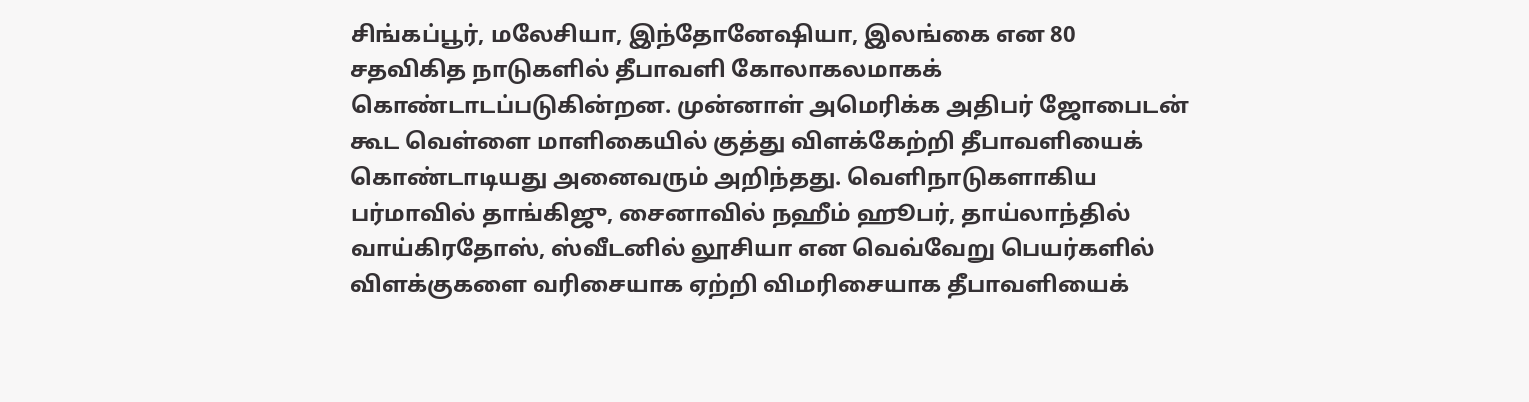சிங்கப்பூர், மலேசியா, இந்தோனேஷியா, இலங்கை என 80 சதவிகித நாடுகளில் தீபாவளி கோலாகலமாகக் கொண்டாடப்படுகின்றன. முன்னாள் அமெரிக்க அதிபர் ஜோபைடன் கூட வெள்ளை மாளிகையில் குத்து விளக்கேற்றி தீபாவளியைக் கொண்டாடியது அனைவரும் அறிந்தது. வெளிநாடுகளாகிய பர்மாவில் தாங்கிஜு, சைனாவில் நஹீம் ஹூபர், தாய்லாந்தில் வாய்கிரதோஸ், ஸ்வீடனில் லூசியா என வெவ்வேறு பெயர்களில் விளக்குகளை வரிசையாக ஏற்றி விமரிசையாக தீபாவளியைக்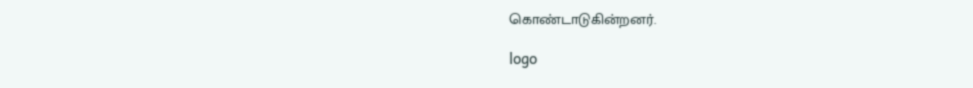கொண்டாடுகின்றனர்.

logo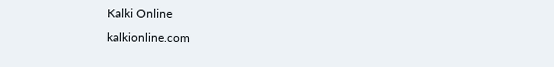Kalki Online
kalkionline.com